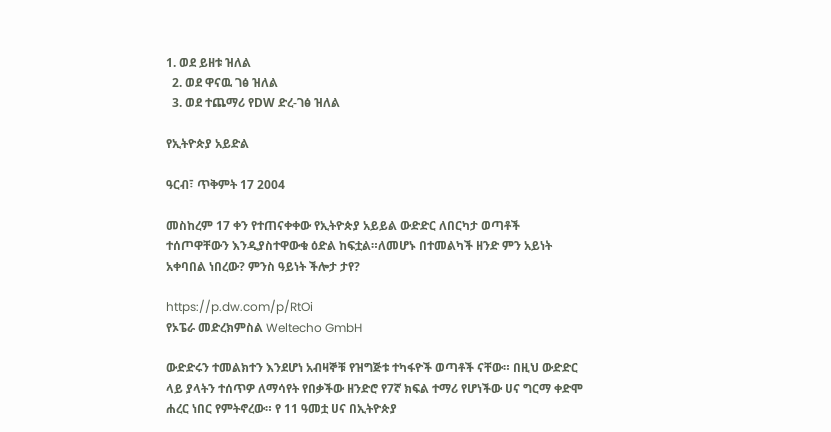1. ወደ ይዘቱ ዝለል
  2. ወደ ዋናዉ ገፅ ዝለል
  3. ወደ ተጨማሪ የDW ድረ-ገፅ ዝለል

የኢትዮጵያ አይድል

ዓርብ፣ ጥቅምት 17 2004

መስከረም 17 ቀን የተጠናቀቀው የኢትዮጵያ አይይል ውድድር ለበርካታ ወጣቶች ተሰጦዋቸውን እንዲያስተዋውቁ ዕድል ከፍቷል።ለመሆኑ በተመልካች ዘንድ ምን አይነት አቀባበል ነበረው? ምንስ ዓይነት ችሎታ ታየ?

https://p.dw.com/p/RtOi
የኦፔራ መድረክምስል Weltecho GmbH

ውድድሩን ተመልክተን እንደሆነ አብዛኞቹ የዝግጅቱ ተካፋዮች ወጣቶች ናቸው። በዚህ ውድድር ላይ ያላትን ተሰጥዎ ለማሳየት የበቃችው ዘንድሮ የ7ኛ ክፍል ተማሪ የሆነችው ሀና ግርማ ቀድሞ ሐረር ነበር የምትኖረው። የ 11 ዓመቷ ሀና በኢትዮጵያ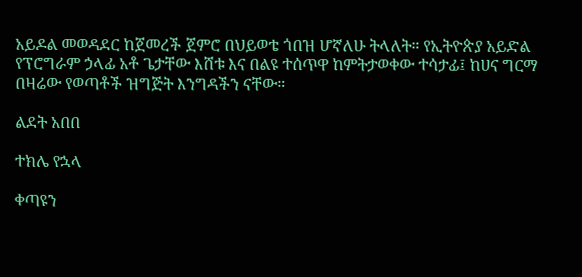አይዶል መወዳደር ከጀመረች ጀምሮ በህይወቴ ጎበዝ ሆኛለሁ ትላለት። የኢትዮጵያ አይድል የፕሮግራም ኃላፊ አቶ ጌታቸው እሸቱ እና በልዩ ተሰጥዋ ከምትታወቀው ተሳታፊ፤ ከሀና ግርማ በዛሬው የወጣቶች ዝግጅት እንግዳችን ናቸው።

ልደት አበበ

ተክሌ የኋላ

ቀጣዩን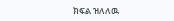ክፍል ዝለለዉ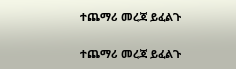ተጨማሪ መረጃ ይፈልጉ

ተጨማሪ መረጃ ይፈልጉ